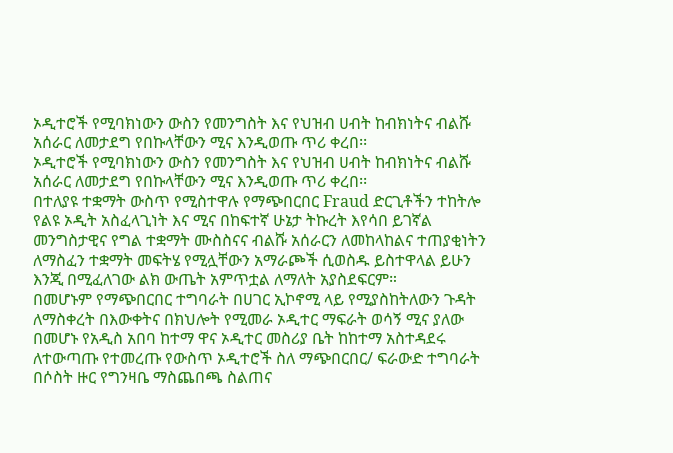ኦዲተሮች የሚባክነውን ውስን የመንግስት እና የህዝብ ሀብት ከብክነትና ብልሹ አሰራር ለመታደግ የበኩላቸውን ሚና እንዲወጡ ጥሪ ቀረበ፡፡
ኦዲተሮች የሚባክነውን ውስን የመንግስት እና የህዝብ ሀብት ከብክነትና ብልሹ አሰራር ለመታደግ የበኩላቸውን ሚና እንዲወጡ ጥሪ ቀረበ፡፡
በተለያዩ ተቋማት ውስጥ የሚስተዋሉ የማጭበርበር Fraud ድርጊቶችን ተከትሎ የልዩ ኦዲት አስፈላጊነት እና ሚና በከፍተኛ ሁኔታ ትኩረት እየሳበ ይገኛል መንግስታዊና የግል ተቋማት ሙስስናና ብልሹ አሰራርን ለመከላከልና ተጠያቂነትን ለማስፈን ተቋማት መፍትሄ የሚሏቸውን አማራጮች ሲወስዱ ይስተዋላል ይሁን እንጂ በሚፈለገው ልክ ውጤት አምጥቷል ለማለት አያስደፍርም።
በመሆኑም የማጭበርበር ተግባራት በሀገር ኢኮኖሚ ላይ የሚያስከትለውን ጉዳት ለማስቀረት በእውቀትና በክህሎት የሚመራ ኦዲተር ማፍራት ወሳኝ ሚና ያለው በመሆኑ የአዲስ አበባ ከተማ ዋና ኦዲተር መስሪያ ቤት ከከተማ አስተዳደሩ ለተውጣጡ የተመረጡ የውስጥ ኦዲተሮች ስለ ማጭበርበር/ ፍራውድ ተግባራት በሶስት ዙር የግንዛቤ ማስጨበጫ ስልጠና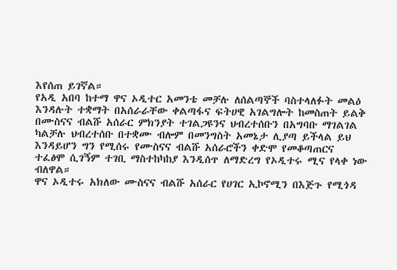እየሰጠ ይገኛል።
የአዲ አበባ ከተማ ዋና ኦዲተር አመንቴ መቻሉ ለሰልጣኞች ባስተላለፉት መልዕ እንዳሉት ተቋማት በአሰራራቸው ቀልጣፋና ፍትሀዊ አገልግሎት ከመስጠት ይልቅ በሙስናና ብልሹ አሰራር ምክንያት ተገልጋዩንና ህብረተሰቡን በአግባቡ ማገልገል ካልቻሉ ህብረተሰቡ በተቋሙ ብሎም በመንግስት አመኔታ ሊያጣ ይችላል ይህ እንዳይሆን ግን የሚሰሩ የሙስናና ብልሹ አሰራሮችን ቀድሞ የመቆጣጠርና ተፈፅሞ ሲገኝም ተገቢ ማስተከካከያ እንዲሰጥ ለማድረግ የኦዲተሩ ሚና የላቀ ነው ብለዋል።
ዋና ኦዲተሩ አክለው ሙስናና ብልሹ አሰራር የሀገር ኢኮኖሚን በእጅጉ የሚጎዳ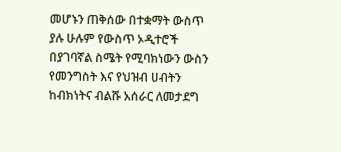መሆኑን ጠቅሰው በተቋማት ውስጥ ያሉ ሁሉም የውስጥ ኦዲተሮች በያገባኛል ስሜት የሚባክነውን ውስን የመንግስት እና የህዝብ ሀብትን ከብክነትና ብልሹ አሰራር ለመታደግ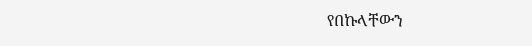የበኩላቸውን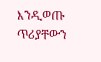እንዲወጡ ጥሪያቸውን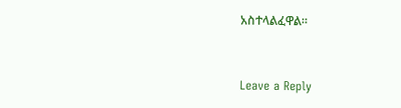አስተላልፈዋል፡፡



Leave a Reply